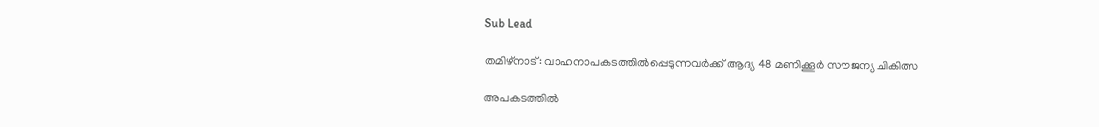Sub Lead

തമിഴ്‌നാട്: വാഹനാപകടത്തില്‍പ്പെടുന്നവര്‍ക്ക് ആദ്യ 48 മണിക്കൂര്‍ സൗജന്യ ചികിത്സ

അപകടത്തില്‍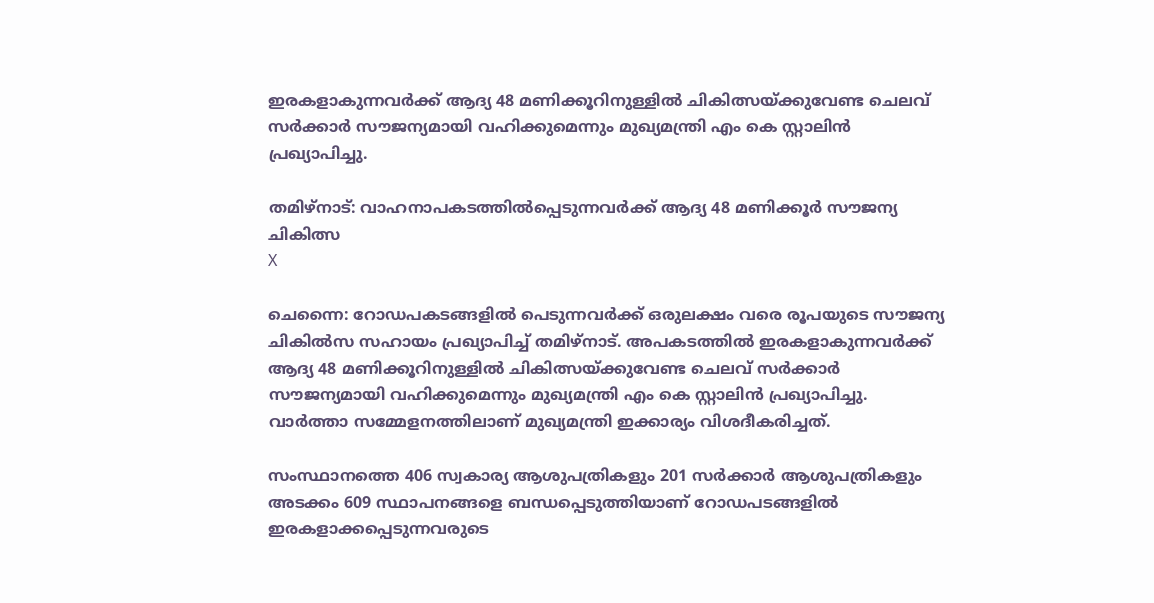ഇരകളാകുന്നവര്‍ക്ക് ആദ്യ 48 മണിക്കൂറിനുള്ളില്‍ ചികിത്സയ്ക്കുവേണ്ട ചെലവ് സര്‍ക്കാര്‍ സൗജന്യമായി വഹിക്കുമെന്നും മുഖ്യമന്ത്രി എം കെ സ്റ്റാലിന്‍ പ്രഖ്യാപിച്ചു.

തമിഴ്‌നാട്: വാഹനാപകടത്തില്‍പ്പെടുന്നവര്‍ക്ക് ആദ്യ 48 മണിക്കൂര്‍ സൗജന്യ ചികിത്സ
X

ചെന്നൈ: റോഡപകടങ്ങളില്‍ പെടുന്നവര്‍ക്ക് ഒരുലക്ഷം വരെ രൂപയുടെ സൗജന്യ ചികില്‍സ സഹായം പ്രഖ്യാപിച്ച് തമിഴ്‌നാട്. അപകടത്തില്‍ ഇരകളാകുന്നവര്‍ക്ക് ആദ്യ 48 മണിക്കൂറിനുള്ളില്‍ ചികിത്സയ്ക്കുവേണ്ട ചെലവ് സര്‍ക്കാര്‍ സൗജന്യമായി വഹിക്കുമെന്നും മുഖ്യമന്ത്രി എം കെ സ്റ്റാലിന്‍ പ്രഖ്യാപിച്ചു. വാര്‍ത്താ സമ്മേളനത്തിലാണ് മുഖ്യമന്ത്രി ഇക്കാര്യം വിശദീകരിച്ചത്.

സംസ്ഥാനത്തെ 406 സ്വകാര്യ ആശുപത്രികളും 201 സര്‍ക്കാര്‍ ആശുപത്രികളും അടക്കം 609 സ്ഥാപനങ്ങളെ ബന്ധപ്പെടുത്തിയാണ് റോഡപടങ്ങളില്‍ ഇരകളാക്കപ്പെടുന്നവരുടെ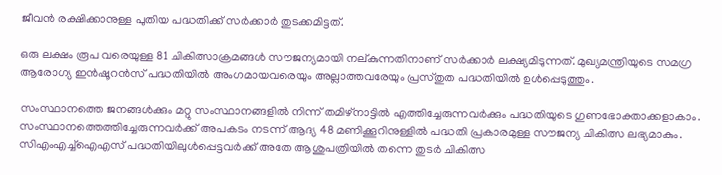ജീവന്‍ രക്ഷിക്കാനുള്ള പുതിയ പദ്ധതിക്ക് സര്‍ക്കാര്‍ തുടക്കമിട്ടത്.

ഒരു ലക്ഷം രൂപ വരെയുള്ള 81 ചികിത്സാക്രമങ്ങള്‍ സൗജന്യമായി നല്കുന്നതിനാണ് സര്‍ക്കാര്‍ ലക്ഷ്യമിടുന്നത്. മുഖ്യമന്ത്രിയുടെ സമഗ്ര ആരോഗ്യ ഇന്‍ഷൂറന്‍സ് പദ്ധതിയില്‍ അംഗമായവരെയും അല്ലാത്തവരേയും പ്രസ്തുത പദ്ധതിയില്‍ ഉള്‍പ്പെടുത്തും.

സംസ്ഥാനത്തെ ജനങ്ങള്‍ക്കും മറ്റു സംസ്ഥാനങ്ങളില്‍ നിന്ന് തമിഴ്‌നാട്ടില്‍ എത്തിച്ചേരുന്നവര്‍ക്കും പദ്ധതിയുടെ ഗുണഭോക്താക്കളാകാം. സംസ്ഥാനത്തെത്തിച്ചേരുന്നവര്‍ക്ക് അപകടം നടന്ന് ആദ്യ 48 മണിക്കൂറിനുള്ളില്‍ പദ്ധതി പ്രകാരമുള്ള സൗജന്യ ചികിത്സ ലഭ്യമാകും. സിഎംഎച്ച്‌ഐഎസ് പദ്ധതിയിലുള്‍പ്പെട്ടവര്‍ക്ക് അതേ ആശുപത്രിയില്‍ തന്നെ തുടര്‍ ചികിത്സ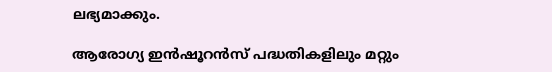ലഭ്യമാക്കും.

ആരോഗ്യ ഇന്‍ഷൂറന്‍സ് പദ്ധതികളിലും മറ്റും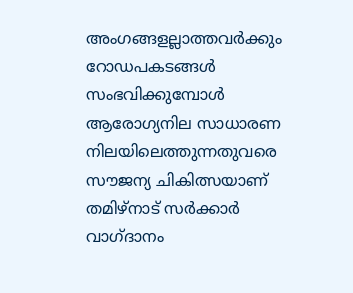അംഗങ്ങളല്ലാത്തവര്‍ക്കും റോഡപകടങ്ങള്‍ സംഭവിക്കുമ്പോള്‍ ആരോഗ്യനില സാധാരണ നിലയിലെത്തുന്നതുവരെ സൗജന്യ ചികിത്സയാണ് തമിഴ്‌നാട് സര്‍ക്കാര്‍ വാഗ്ദാനം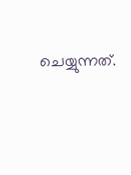ചെയ്യുന്നത്.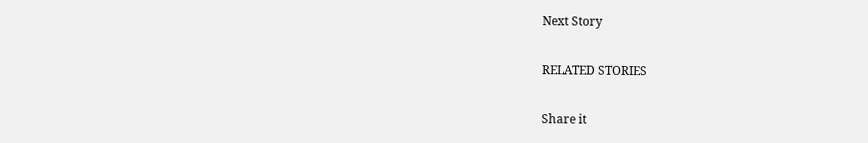Next Story

RELATED STORIES

Share it